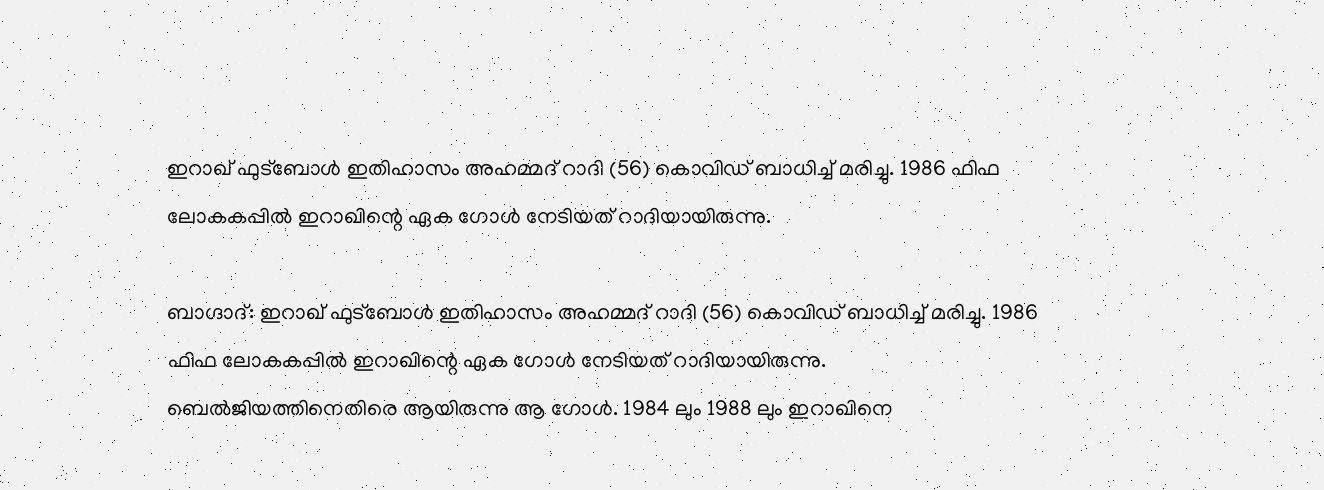ഇറാഖ് ഫുട്‌ബോള്‍ ഇതിഹാസം അഹമ്മദ് റാദി (56) കൊവിഡ് ബാധിച്ച് മരിച്ചു. 1986 ഫിഫ ലോകകപ്പില്‍ ഇറാഖിന്റെ ഏക ഗോള്‍ നേടിയത് റാദിയായിരുന്നു.

ബാഗ്ദാദ്: ഇറാഖ് ഫുട്‌ബോള്‍ ഇതിഹാസം അഹമ്മദ് റാദി (56) കൊവിഡ് ബാധിച്ച് മരിച്ചു. 1986 ഫിഫ ലോകകപ്പില്‍ ഇറാഖിന്റെ ഏക ഗോള്‍ നേടിയത് റാദിയായിരുന്നു. ബെല്‍ജിയത്തിനെതിരെ ആയിരുന്നു ആ ഗോള്‍. 1984 ലും 1988 ലും ഇറാഖിനെ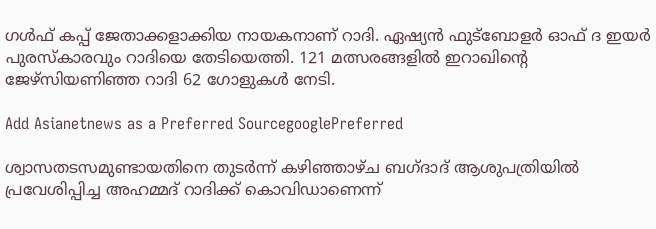ഗള്‍ഫ് കപ്പ് ജേതാക്കളാക്കിയ നായകനാണ് റാദി. ഏഷ്യന്‍ ഫുട്ബോളര്‍ ഓഫ് ദ ഇയര്‍ പുരസ്‌കാരവും റാദിയെ തേടിയെത്തി. 121 മത്സരങ്ങളില്‍ ഇറാഖിന്റെ ജേഴ്‌സിയണിഞ്ഞ റാദി 62 ഗോളുകള്‍ നേടി.

Add Asianetnews as a Preferred SourcegooglePreferred

ശ്വാസതടസമുണ്ടായതിനെ തുടര്‍ന്ന് കഴിഞ്ഞാഴ്ച ബഗ്ദാദ് ആശുപത്രിയില്‍ പ്രവേശിപ്പിച്ച അഹമ്മദ് റാദിക്ക് കൊവിഡാണെന്ന്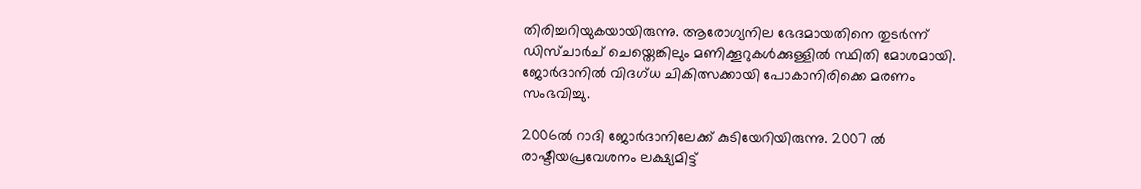തിരിച്ചറിയുകയായിരുന്നു. ആരോഗ്യനില ഭേദമായതിനെ തുടര്‍ന്ന് ഡിസ്ചാര്‍ച് ചെയ്തെങ്കിലും മണിക്കൂറുകള്‍ക്കുള്ളില്‍ സ്ഥിതി മോശമായി. ജോര്‍ദാനില്‍ വിദഗ്ധ ചികിത്സക്കായി പോകാനിരിക്കെ മരണം സംഭവിച്ചു.

2006ല്‍ റാദി ജോര്‍ദാനിലേക്ക് കുടിയേറിയിരുന്നു. 2007 ല്‍ രാഷ്ടീയപ്രവേശനം ലക്ഷ്യമിട്ട്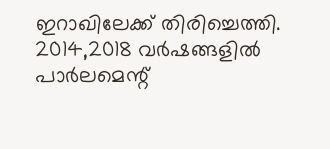ഇറാഖിലേക്ക് തിരിച്ചെത്തി. 2014,2018 വര്‍ഷങ്ങളില്‍ പാര്‍ലമെന്റ്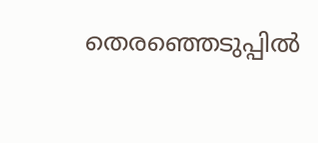തെരഞ്ഞെടുപ്പില്‍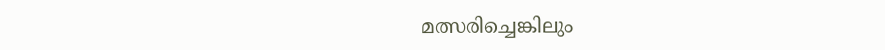മത്സരിച്ചെങ്കിലും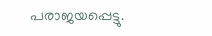പരാജയപ്പെട്ടു.